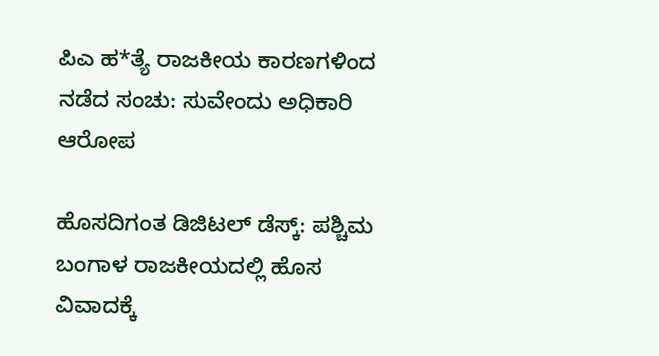ಪಿಎ ಹ*ತ್ಯೆ ರಾಜಕೀಯ ಕಾರಣಗಳಿಂದ ನಡೆದ ಸಂಚು: ಸುವೇಂದು ಅಧಿಕಾರಿ ಆರೋಪ

ಹೊಸದಿಗಂತ ಡಿಜಿಟಲ್ ಡೆಸ್ಕ್: ಪಶ್ಚಿಮ ಬಂಗಾಳ ರಾಜಕೀಯದಲ್ಲಿ ಹೊಸ ವಿವಾದಕ್ಕೆ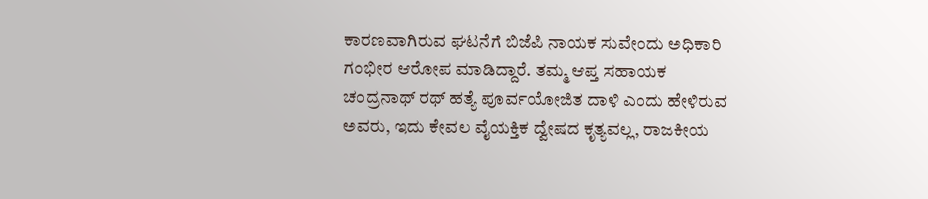ಕಾರಣವಾಗಿರುವ ಘಟನೆಗೆ ಬಿಜೆಪಿ ನಾಯಕ ಸುವೇಂದು ಅಧಿಕಾರಿ ಗಂಭೀರ ಆರೋಪ ಮಾಡಿದ್ದಾರೆ. ತಮ್ಮ ಆಪ್ತ ಸಹಾಯಕ ಚಂದ್ರನಾಥ್ ರಥ್ ಹತ್ಯೆ ಪೂರ್ವಯೋಜಿತ ದಾಳಿ ಎಂದು ಹೇಳಿರುವ ಅವರು, ಇದು ಕೇವಲ ವೈಯಕ್ತಿಕ ದ್ವೇಷದ ಕೃತ್ಯವಲ್ಲ, ರಾಜಕೀಯ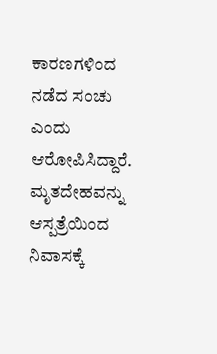ಕಾರಣಗಳಿಂದ ನಡೆದ ಸಂಚು ಎಂದು ಆರೋಪಿಸಿದ್ದಾರೆ. ಮೃತದೇಹವನ್ನು ಆಸ್ಪತ್ರೆಯಿಂದ ನಿವಾಸಕ್ಕೆ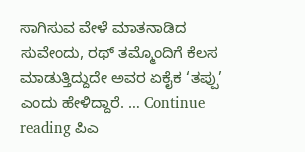ಸಾಗಿಸುವ ವೇಳೆ ಮಾತನಾಡಿದ ಸುವೇಂದು, ರಥ್ ತಮ್ಮೊಂದಿಗೆ ಕೆಲಸ ಮಾಡುತ್ತಿದ್ದುದೇ ಅವರ ಏಕೈಕ ‘ತಪ್ಪು’ ಎಂದು ಹೇಳಿದ್ದಾರೆ. … Continue reading ಪಿಎ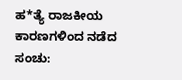ಹ*ತ್ಯೆ ರಾಜಕೀಯ ಕಾರಣಗಳಿಂದ ನಡೆದ ಸಂಚು: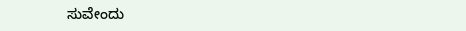ಸುವೇಂದು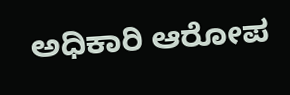ಅಧಿಕಾರಿ ಆರೋಪ